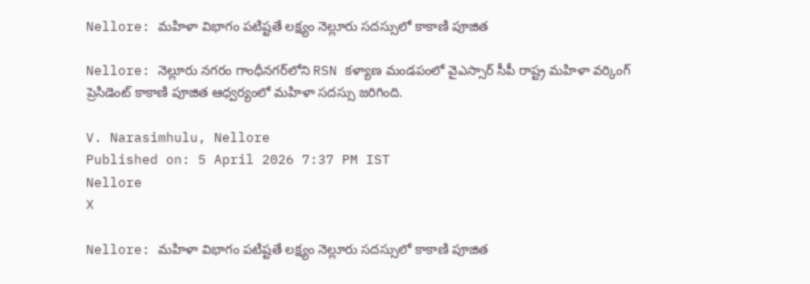Nellore: మహిళా విభాగం పటిష్టతే లక్ష్యం నెల్లూరు సదస్సులో కాకాణి పూజిత

Nellore: నెల్లూరు నగరం గాంధీనగర్‌లోని RSN కళ్యాణ మండపంలో వైఎస్సార్ సీపీ రాష్ట్ర మహిళా వర్కింగ్ ప్రెసిడెంట్ కాకాణి పూజిత ఆధ్వర్యంలో మహిళా సదస్సు జరిగింది.

V. Narasimhulu, Nellore
Published on: 5 April 2026 7:37 PM IST
Nellore
X

Nellore: మహిళా విభాగం పటిష్టతే లక్ష్యం నెల్లూరు సదస్సులో కాకాణి పూజిత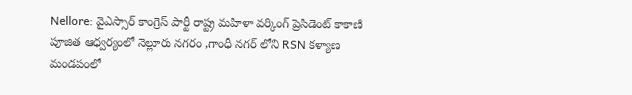Nellore: వైఎస్సార్ కాంగ్రెస్ పార్టీ రాష్ట్ర మహిళా వర్కింగ్ ప్రెసిడెంట్ కాకాణి పూజిత ఆధ్వర్యంలో నెల్లూరు నగరం ,గాంధీ నగర్ లోని RSN కళ్యాణ మండపంలో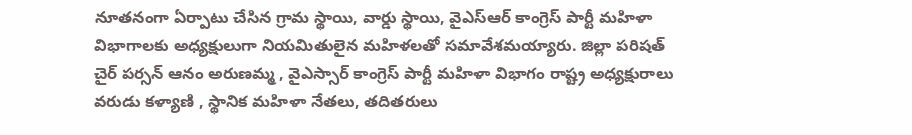నూతనంగా ఏర్పాటు చేసిన గ్రామ స్థాయి, వార్డు స్థాయి, వైఎస్ఆర్ కాంగ్రెస్ పార్టీ మహిళా విభాగాలకు అధ్యక్షులుగా నియమితులైన మహిళలతో సమావేశమయ్యారు. జిల్లా పరిషత్ చైర్ పర్సన్ ఆనం అరుణమ్మ , వైఎస్సార్‌ కాంగ్రెస్ పార్టీ మహిళా విభాగం రాష్ట్ర అధ్యక్షురాలు వరుడు కళ్యాణి , స్థానిక మహిళా నేతలు, తదితరులు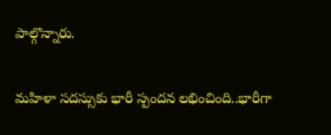పాల్గొన్నారు.

మహిళా సదస్సుకు భారీ స్పందన లభించింది..భారీగా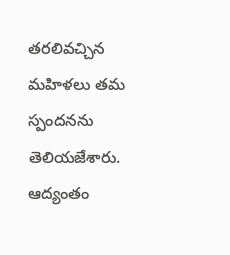తరలివచ్చిన మహిళలు తమ స్పందనను తెలియజేశారు. ఆద్యంతం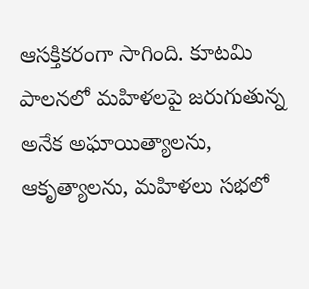ఆసక్తికరంగా సాగింది. కూటమి పాలనలో మహిళలపై జరుగుతున్న అనేక అఘాయిత్యాలను, ఆకృత్యాలను, మహిళలు సభలో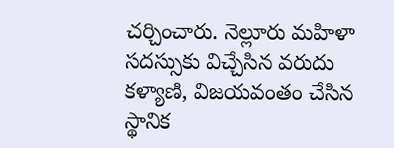చర్చించారు. నెల్లూరు మహిళా సదస్సుకు విచ్చేసిన వరుదు కళ్యాణి, విజయవంతం చేసిన స్థానిక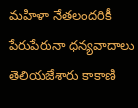మహిళా నేతలందరికీ పేరుపేరునా ధన్యవాదాలు తెలియజేశారు కాకాణి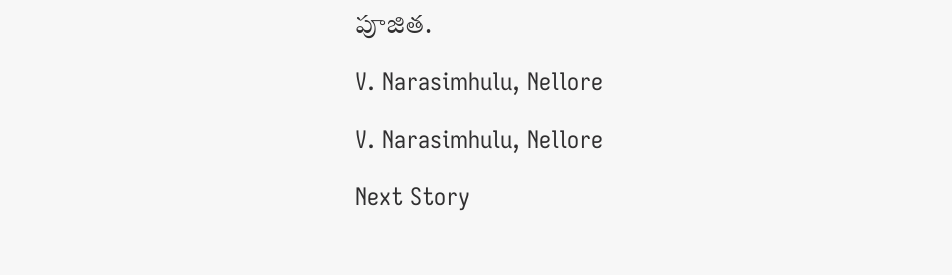పూజిత.

V. Narasimhulu, Nellore

V. Narasimhulu, Nellore

Next Story